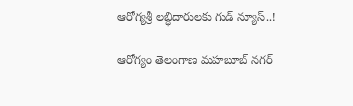ఆరోగ్యశ్రీ లబ్ధిదారులకు గుడ్‌ న్యూస్..!

ఆరోగ్యం తెలంగాణ మహబూబ్ నగర్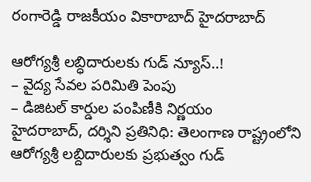రంగారెడ్డి రాజకీయం వికారాబాద్ హైదరాబాద్

ఆరోగ్యశ్రీ లబ్ధిదారులకు గుడ్‌ న్యూస్..!
– వైద్య సేవల పరిమితి పెంపు
– డిజిటల్ కార్డుల పంపిణీకి నిర్ణయం
హైదరాబాద్, దర్శిని ప్రతినిధి: తెలంగాణ రాష్ట్రంలోని ఆరోగ్యశ్రీ లబ్దిదారులకు ప్రభుత్వం గుడ్‌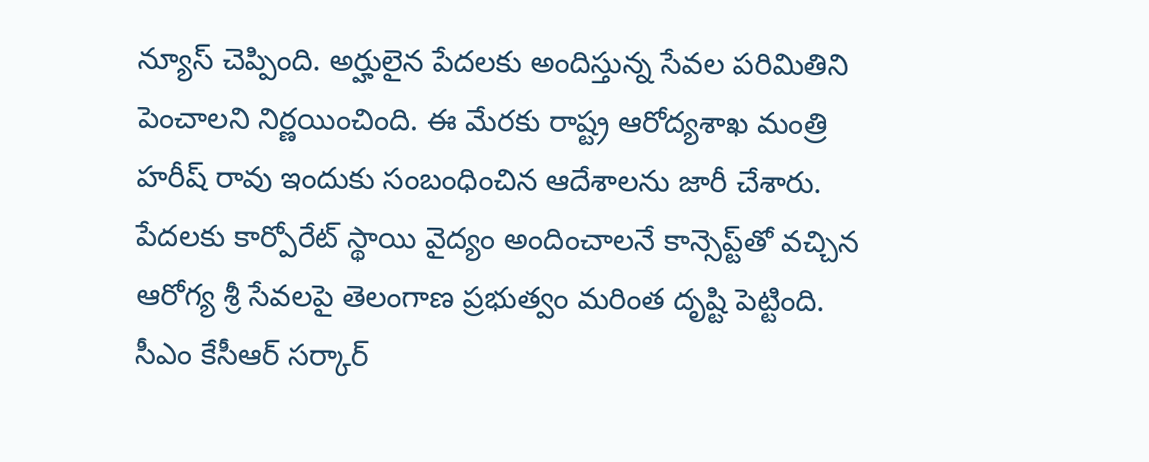న్యూస్ చెప్పింది. అర్హులైన పేదలకు అందిస్తున్న సేవల పరిమితిని పెంచాలని నిర్ణయించింది. ఈ మేరకు రాష్ట్ర ఆరోద్యశాఖ మంత్రి హరీష్ రావు ఇందుకు సంబంధించిన ఆదేశాలను జారీ చేశారు. పేదలకు కార్పోరేట్ స్థాయి వైద్యం అందించాలనే కాన్సెప్ట్‌తో వచ్చిన ఆరోగ్య శ్రీ సేవలపై తెలంగాణ ప్రభుత్వం మరింత దృష్టి పెట్టింది. సీఎం కేసీఆర్ సర్కార్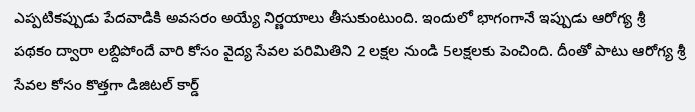ఎప్పటికప్పుడు పేదవాడికి అవసరం అయ్యే నిర్ణయాలు తీసుకుంటుంది. ఇందులో భాగంగానే ఇప్పుడు ఆరోగ్య శ్రీ పథకం ద్వారా లబ్దిపోందే వారి కోసం వైద్య సేవల పరిమితిని 2 లక్షల నుండి 5లక్షలకు పెంచింది. దీంతో పాటు ఆరోగ్య శ్రీ సేవల కోసం కొత్తగా డిజిటల్ కార్డ్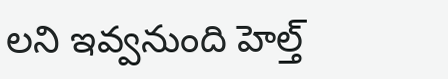లని ఇవ్వనుంది హెల్త్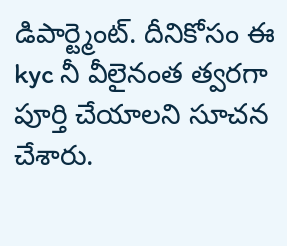డిపార్ట్మెంట్. దీనికోసం ఈ kyc నీ వీలైనంత త్వరగా పూర్తి చేయాలని సూచన చేశారు.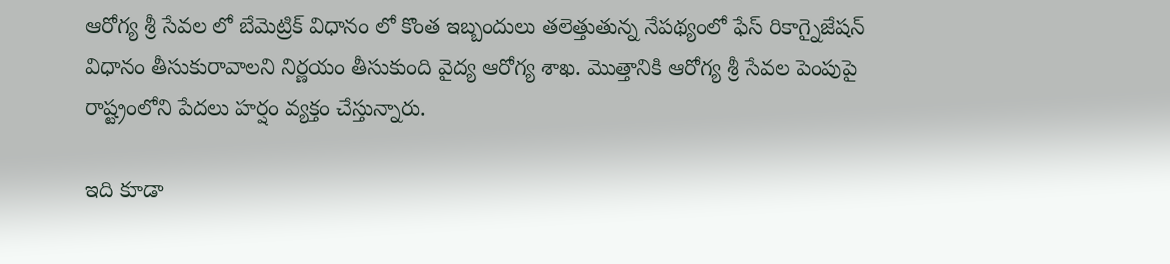ఆరోగ్య శ్రీ సేవల లో బేమెట్రిక్ విధానం లో కొంత ఇబ్బందులు తలెత్తుతున్న నేపథ్యంలో ఫేస్ రికాగ్నైజేషన్ విధానం తీసుకురావాలని నిర్ణయం తీసుకుంది వైద్య ఆరోగ్య శాఖ. మొత్తానికి ఆరోగ్య శ్రీ సేవల పెంపుపై రాష్ట్రంలోని పేదలు హర్షం వ్యక్తం చేస్తున్నారు.

ఇది కూడా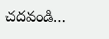చదవండి…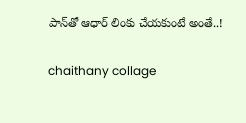పాన్‌తో ఆధార్‌ లింకు చేయకుంటే అంతే..!

chaithany collage